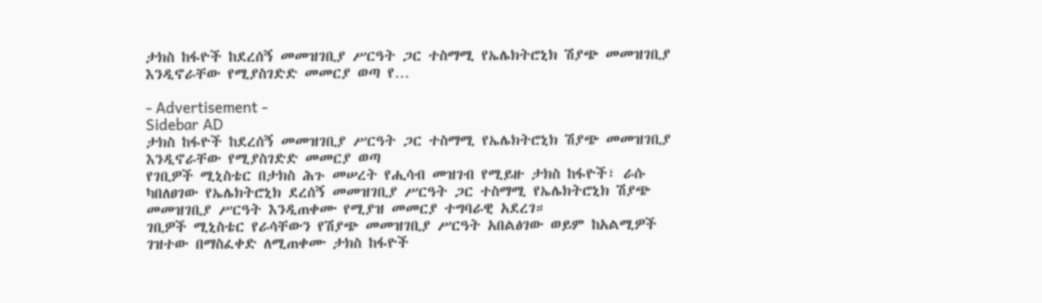ታክስ ከፋዮች ከደረሰኝ መመዝገቢያ ሥርዓት ጋር ተስማሚ የኤሌክትሮኒክ ሽያጭ መመዝገቢያ እንዲኖራቸው የሚያስገድድ መመርያ ወጣ የ…

- Advertisement -
Sidebar AD
ታክስ ከፋዮች ከደረሰኝ መመዝገቢያ ሥርዓት ጋር ተስማሚ የኤሌክትሮኒክ ሽያጭ መመዝገቢያ እንዲኖራቸው የሚያስገድድ መመርያ ወጣ
የገቢዎች ሚኒስቴር በታክስ ሕጉ መሠረት የሒሳብ መዝገብ የሚይዙ ታክስ ከፋዮች፣ ራሱ ካበለፀገው የኤሌክትሮኒክ ደረሰኝ መመዝገቢያ ሥርዓት ጋር ተስማሚ የኤሌክትሮኒክ ሽያጭ መመዝገቢያ ሥርዓት እንዲጠቀሙ የሚያዝ መመርያ ተግባራዊ አደረገ።
ገቢዎች ሚኒስቴር የራሳቸውን የሽያጭ መመዝገቢያ ሥርዓት አበልፅገው ወይም ከአልሚዎች ገዝተው በማስፈቀድ ለሚጠቀሙ ታክስ ከፋዮች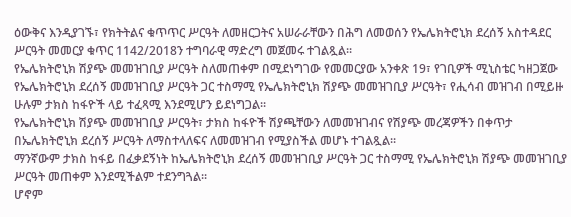ዕውቅና እንዲያገኙ፣ የክትትልና ቁጥጥር ሥርዓት ለመዘርጋትና አሠራራቸውን በሕግ ለመወሰን የኤሌክትሮኒክ ደረሰኝ አስተዳደር ሥርዓት መመርያ ቁጥር 1142/2018ን ተግባራዊ ማድረግ መጀመሩ ተገልጿል፡፡
የኤሌክትሮኒክ ሽያጭ መመዝገቢያ ሥርዓት ስለመጠቀም በሚደነግገው የመመርያው አንቀጽ 19፣ የገቢዎች ሚኒስቴር ካዘጋጀው የኤሌክትሮኒክ ደረሰኝ መመዝገቢያ ሥርዓት ጋር ተስማሚ የኤሌክትሮኒክ ሽያጭ መመዝገቢያ ሥርዓት፣ የሒሳብ መዝገብ በሚይዙ ሁሉም ታክስ ከፋዮች ላይ ተፈጻሚ እንደሚሆን ይደነግጋል፡፡
የኤሌክትሮኒክ ሽያጭ መመዝገቢያ ሥርዓት፣ ታክስ ከፋዮች ሽያጫቸውን ለመመዝገብና የሽያጭ መረጃዎችን በቀጥታ በኤሌክትሮኒክ ደረሰኝ ሥርዓት ለማስተላለፍና ለመመዝገብ የሚያስችል መሆኑ ተገልጿል፡፡
ማንኛውም ታክስ ከፋይ በፈቃደኝነት ከኤሌክትሮኒክ ደረሰኝ መመዝገቢያ ሥርዓት ጋር ተስማሚ የኤሌክትሮኒክ ሽያጭ መመዝገቢያ ሥርዓት መጠቀም እንደሚችልም ተደንግጓል፡፡
ሆኖም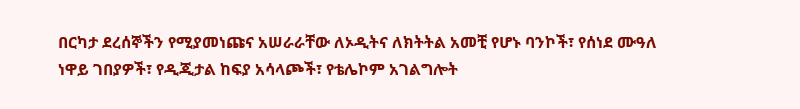በርካታ ደረሰኞችን የሚያመነጩና አሠራራቸው ለኦዲትና ለክትትል አመቺ የሆኑ ባንኮች፣ የሰነደ ሙዓለ ነዋይ ገበያዎች፣ የዲጂታል ከፍያ አሳላጮች፣ የቴሌኮም አገልግሎት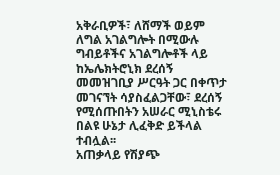አቅራቢዎች፣ ለሸማች ወይም ለግል አገልግሎት በሚውሉ ግብይቶችና አገልግሎቶች ላይ ከኤሌክትሮኒክ ደረሰኝ መመዝገቢያ ሥርዓት ጋር በቀጥታ መገናኘት ሳያስፈልጋቸው፣ ደረሰኝ የሚሰጡበትን አሠራር ሚኒስቴሩ በልዩ ሁኔታ ሊፈቅድ ይችላል ተብሏል፡፡
አጠቃላይ የሽያጭ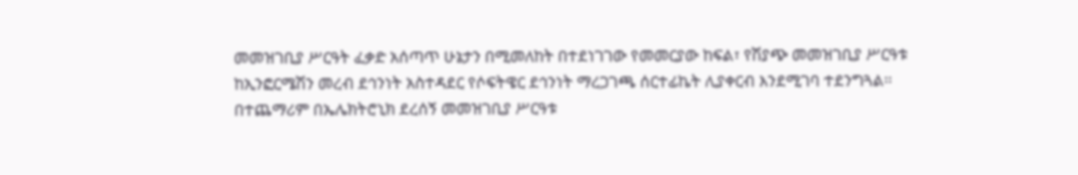መመዝገቢያ ሥርዓት ፈቃድ አሰጣጥ ሁኔታን በሚመለከት በተደነገገው የመመርያው ከፍል፣ የሽያጭ መመዝገቢያ ሥርዓቱ ከኢንፎርሜሽን መረብ ደኅንነት አስተዳደር የሶፍትዌር ደኅንነት ማረጋገጫ ሰርተፊኬት ሊያቀርብ እንደሚገባ ተደንግጓል፡፡
በተጨማሪም በኤሌክትሮኒክ ደረሰኝ መመዝገቢያ ሥርዓቱ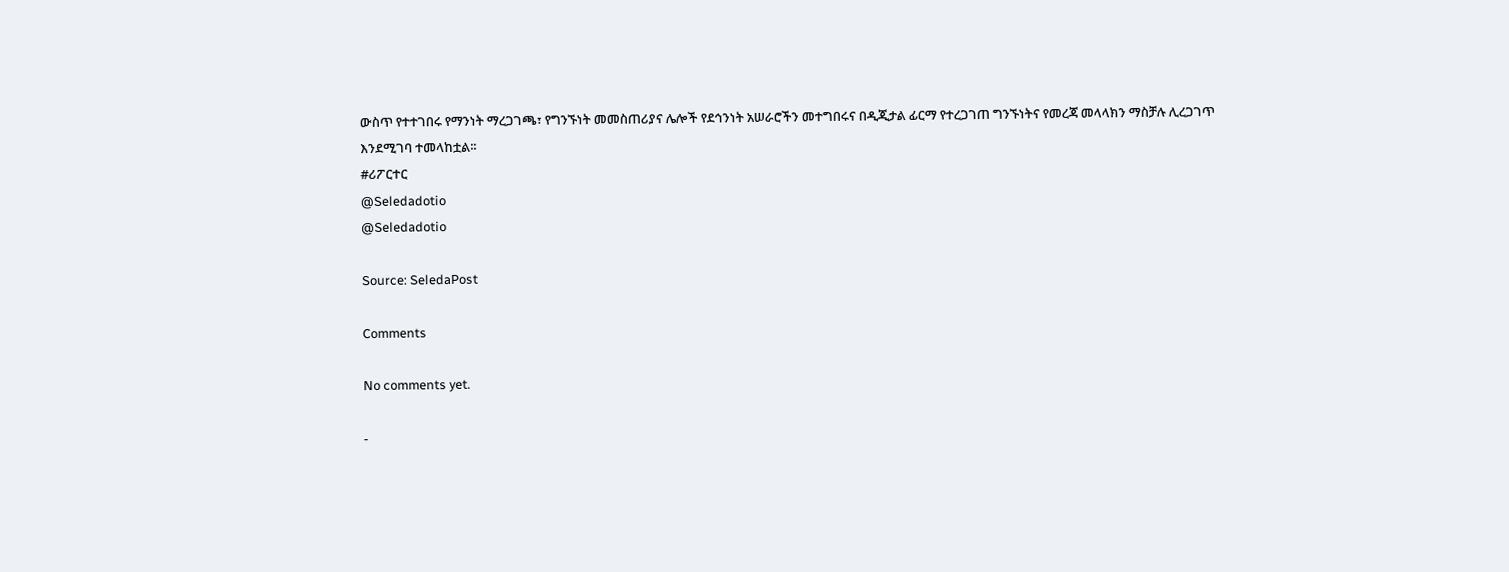ውስጥ የተተገበሩ የማንነት ማረጋገጫ፣ የግንኙነት መመስጠሪያና ሌሎች የደኅንነት አሠራሮችን መተግበሩና በዲጂታል ፊርማ የተረጋገጠ ግንኙነትና የመረጃ መላላክን ማስቻሉ ሊረጋገጥ እንደሚገባ ተመላከቷል፡፡
#ሪፖርተር
@Seledadotio
@Seledadotio

Source: SeledaPost

Comments

No comments yet.

-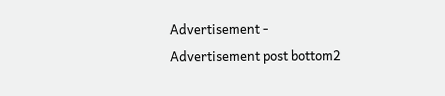Advertisement -
Advertisement post bottom2